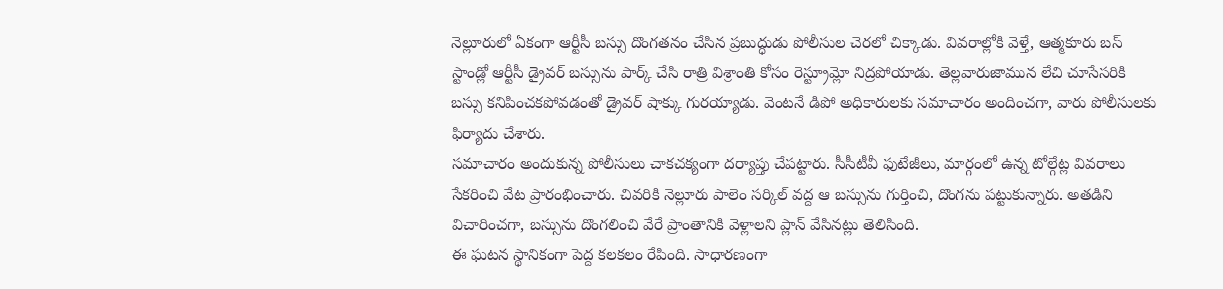నెల్లూరులో ఏకంగా ఆర్టీసీ బస్సు దొంగతనం చేసిన ప్రబుద్ధుడు పోలీసుల చెరలో చిక్కాడు. వివరాల్లోకి వెళ్తే, ఆత్మకూరు బస్ స్టాండ్లో ఆర్టీసీ డ్రైవర్ బస్సును పార్క్ చేసి రాత్రి విశ్రాంతి కోసం రెస్ట్రూమ్లో నిద్రపోయాడు. తెల్లవారుజామున లేచి చూసేసరికి బస్సు కనిపించకపోవడంతో డ్రైవర్ షాక్కు గురయ్యాడు. వెంటనే డిపో అధికారులకు సమాచారం అందించగా, వారు పోలీసులకు ఫిర్యాదు చేశారు.
సమాచారం అందుకున్న పోలీసులు చాకచక్యంగా దర్యాప్తు చేపట్టారు. సీసీటీవీ ఫుటేజీలు, మార్గంలో ఉన్న టోల్గేట్ల వివరాలు సేకరించి వేట ప్రారంభించారు. చివరికి నెల్లూరు పాలెం సర్కిల్ వద్ద ఆ బస్సును గుర్తించి, దొంగను పట్టుకున్నారు. అతడిని విచారించగా, బస్సును దొంగలించి వేరే ప్రాంతానికి వెళ్లాలని ప్లాన్ వేసినట్లు తెలిసింది.
ఈ ఘటన స్థానికంగా పెద్ద కలకలం రేపింది. సాధారణంగా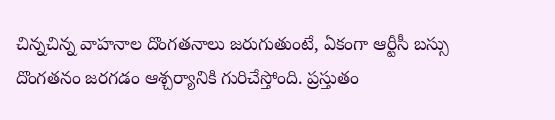చిన్నచిన్న వాహనాల దొంగతనాలు జరుగుతుంటే, ఏకంగా ఆర్టీసీ బస్సు దొంగతనం జరగడం ఆశ్చర్యానికి గురిచేస్తోంది. ప్రస్తుతం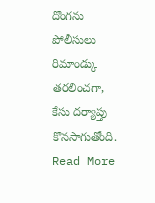దొంగను పోలీసులు రిమాండ్కు తరలించగా, కేసు దర్యాప్తు కొనసాగుతోంది.
Read More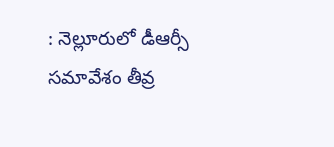: నెల్లూరులో డీఆర్సీ సమావేశం తీవ్ర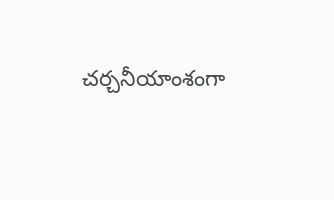చర్చనీయాంశంగా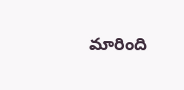మారింది